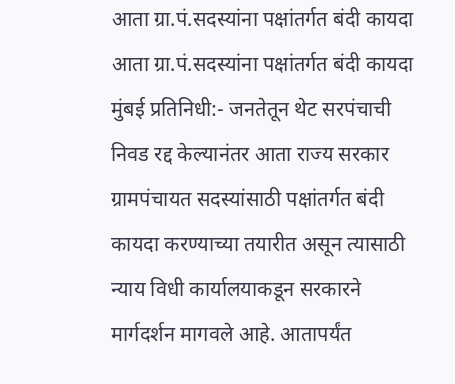आता ग्रा.पं.सदस्यांना पक्षांतर्गत बंदी कायदा
आता ग्रा.पं.सदस्यांना पक्षांतर्गत बंदी कायदा
मुंबई प्रतिनिधी:- जनतेतून थेट सरपंचाची निवड रद्द केल्यानंतर आता राज्य सरकार ग्रामपंचायत सदस्यांसाठी पक्षांतर्गत बंदी कायदा करण्याच्या तयारीत असून त्यासाठी न्याय विधी कार्यालयाकडून सरकारने मार्गदर्शन मागवले आहे. आतापर्यंत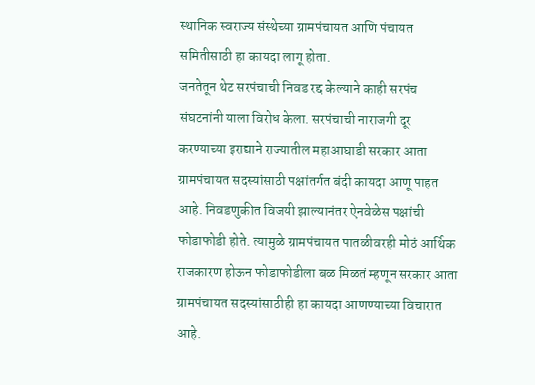स्थानिक स्वराज्य संस्थेच्या ग्रामपंचायत आणि पंचायत समितीसाठी हा कायदा लागू होता.
जनतेतून थेट सरपंचाची निवड रद्द केल्याने काही सरपंच संघटनांनी याला विरोध केला. सरपंचाची नाराजगी दूर करण्याच्या इराद्याने राज्यातील महाआघाडी सरकार आता ग्रामपंचायत सदस्यांसाठी पक्षांतर्गत बंदी कायदा आणू पाहत आहे. निवडणुकीत विजयी झाल्यानंतर ऐनवेळेस पक्षांची फोडाफोडी होते. त्यामुळे ग्रामपंचायत पातळीवरही मोठं आर्थिक राजकारण होऊन फोडाफोडीला बळ मिळतं म्हणून सरकार आता ग्रामपंचायत सदस्यांसाठीही हा कायदा आणण्याच्या विचारात आहे.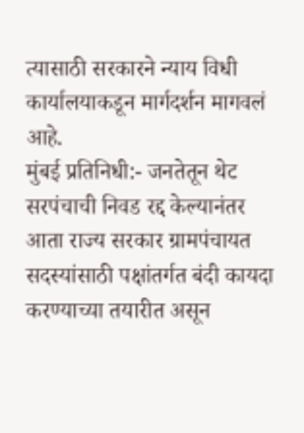त्यासाठी सरकारने न्याय विधी कार्यालयाकडून मार्गदर्शन मागवलं आहे.
मुंबई प्रतिनिधी:- जनतेतून थेट सरपंचाची निवड रद्द केल्यानंतर आता राज्य सरकार ग्रामपंचायत सदस्यांसाठी पक्षांतर्गत बंदी कायदा करण्याच्या तयारीत असून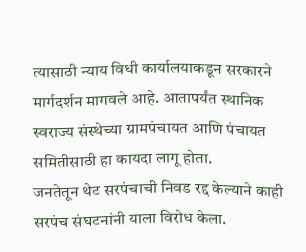त्यासाठी न्याय विधी कार्यालयाकडून सरकारने मार्गदर्शन मागवले आहे. आतापर्यंत स्थानिक स्वराज्य संस्थेच्या ग्रामपंचायत आणि पंचायत समितीसाठी हा कायदा लागू होता.
जनतेतून थेट सरपंचाची निवड रद्द केल्याने काही सरपंच संघटनांनी याला विरोध केला.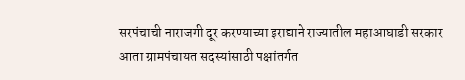सरपंचाची नाराजगी दूर करण्याच्या इराद्याने राज्यातील महाआघाडी सरकार आता ग्रामपंचायत सदस्यांसाठी पक्षांतर्गत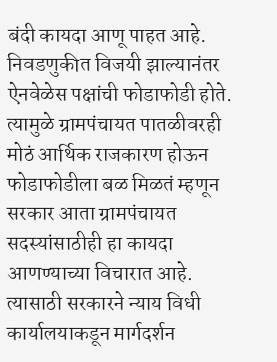बंदी कायदा आणू पाहत आहे. निवडणुकीत विजयी झाल्यानंतर ऐनवेळेस पक्षांची फोडाफोडी होते. त्यामुळे ग्रामपंचायत पातळीवरही मोठं आर्थिक राजकारण होऊन फोडाफोडीला बळ मिळतं म्हणून सरकार आता ग्रामपंचायत सदस्यांसाठीही हा कायदा आणण्याच्या विचारात आहे. त्यासाठी सरकारने न्याय विधी कार्यालयाकडून मार्गदर्शन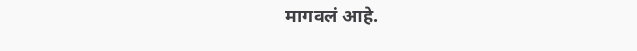मागवलं आहे.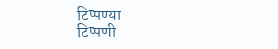टिप्पण्या
टिप्पणी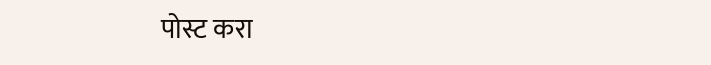पोस्ट करा